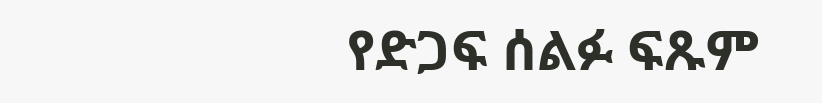የድጋፍ ሰልፉ ፍጹም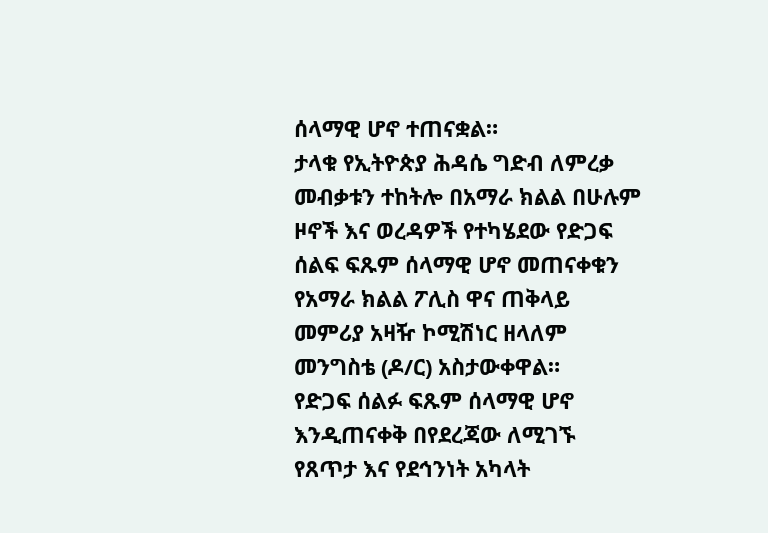ሰላማዊ ሆኖ ተጠናቋል።
ታላቁ የኢትዮጵያ ሕዳሴ ግድብ ለምረቃ መብቃቱን ተከትሎ በአማራ ክልል በሁሉም ዞኖች እና ወረዳዎች የተካሄደው የድጋፍ ሰልፍ ፍጹም ሰላማዊ ሆኖ መጠናቀቁን የአማራ ክልል ፖሊስ ዋና ጠቅላይ መምሪያ አዛዥ ኮሚሽነር ዘላለም መንግስቴ (ዶ/ር) አስታውቀዋል።
የድጋፍ ሰልፉ ፍጹም ሰላማዊ ሆኖ እንዲጠናቀቅ በየደረጃው ለሚገኙ የጸጥታ እና የደኅንነት አካላት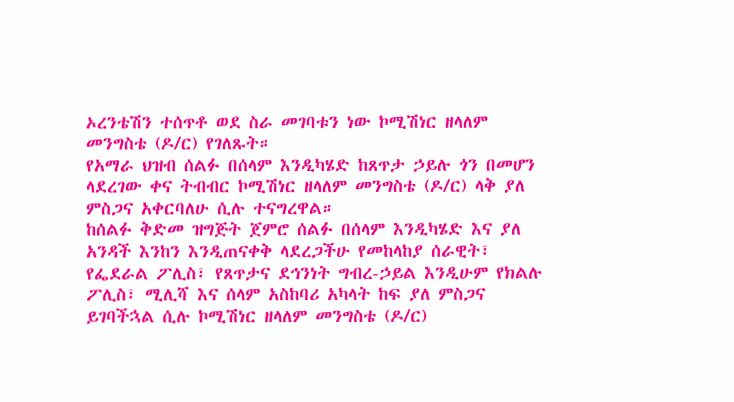ኦረንቴሽን ተሰጥቶ ወደ ስራ መገባቱን ነው ኮሚሽነር ዘላለም መንግስቴ (ዶ/ር) የገለጹት።
የአማራ ህዝብ ሰልፉ በሰላም እንዲካሄድ ከጸጥታ ኃይሉ ጎን በመሆን ላደረገው ቀና ትብብር ኮሚሽነር ዘላለም መንግስቴ (ዶ/ር) ላቅ ያለ ምስጋና አቀርባለሁ ሲሉ ተናግረዋል።
ከሰልፉ ቅድመ ዝግጅት ጀምሮ ሰልፉ በሰላም እንዲካሄድ እና ያለ አንዳች እንከን እንዲጠናቀቅ ላደረጋችሁ የመከላከያ ሰራዊት፣ የፌደራል ፖሊስ፣ የጸጥታና ደኅንነት ግብረ-ኃይል እንዲሁም የክልሉ ፖሊስ፣ ሚሊሻ እና ሰላም አስከባሪ አካላት ከፍ ያለ ምስጋና ይገባችኋል ሲሉ ኮሚሽነር ዘላለም መንግስቴ (ዶ/ር)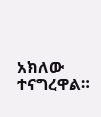አክለው ተናግረዋል።